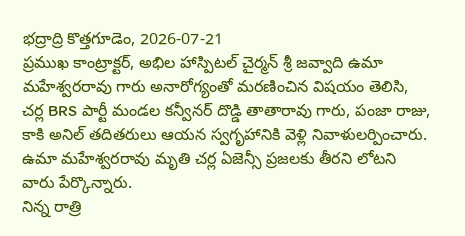భద్రాద్రి కొత్తగూడెం, 2026-07-21
ప్రముఖ కాంట్రాక్టర్, అభిల హాస్పిటల్ చైర్మన్ శ్రీ జవ్వాది ఉమా మహేశ్వరరావు గారు అనారోగ్యంతో మరణించిన విషయం తెలిసి, చర్ల BRS పార్టీ మండల కన్వీనర్ దొడ్డి తాతారావు గారు, పంజా రాజు, కాకి అనిల్ తదితరులు ఆయన స్వగృహానికి వెళ్లి నివాళులర్పించారు. ఉమా మహేశ్వరరావు మృతి చర్ల ఏజెన్సీ ప్రజలకు తీరని లోటని వారు పేర్కొన్నారు.
నిన్న రాత్రి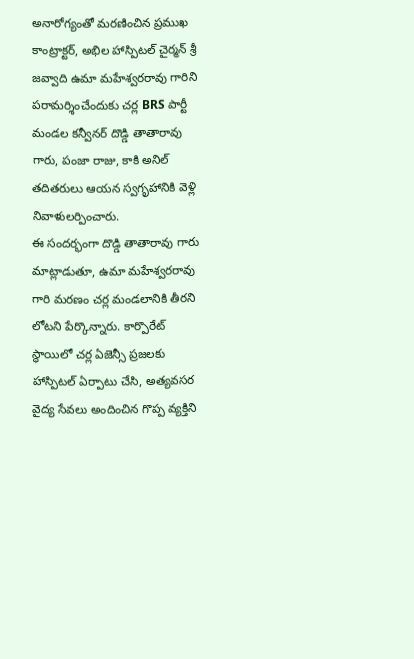అనారోగ్యంతో మరణించిన ప్రముఖ కాంట్రాక్టర్, అభిల హాస్పిటల్ చైర్మన్ శ్రీ జవ్వాది ఉమా మహేశ్వరరావు గారిని పరామర్శించేందుకు చర్ల BRS పార్టీ మండల కన్వీనర్ దొడ్డి తాతారావు గారు, పంజా రాజు, కాకి అనిల్ తదితరులు ఆయన స్వగృహానికి వెళ్లి నివాళులర్పించారు.
ఈ సందర్భంగా దొడ్డి తాతారావు గారు మాట్లాడుతూ, ఉమా మహేశ్వరరావు గారి మరణం చర్ల మండలానికి తీరని లోటని పేర్కొన్నారు. కార్పొరేట్ స్థాయిలో చర్ల ఏజెన్సీ ప్రజలకు హాస్పిటల్ ఏర్పాటు చేసి, అత్యవసర వైద్య సేవలు అందించిన గొప్ప వ్యక్తిని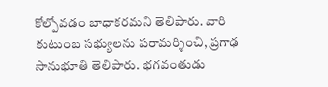కోల్పోవడం బాధాకరమని తెలిపారు. వారి కుటుంబ సభ్యులను పరామర్శించి, ప్రగాఢ సానుభూతి తెలిపారు. భగవంతుడు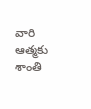వారి ఆత్మకు శాంతి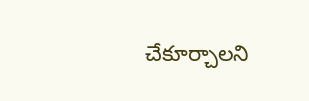చేకూర్చాలని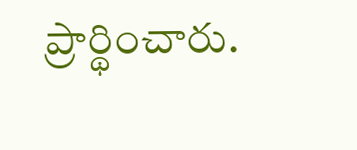ప్రార్థించారు.